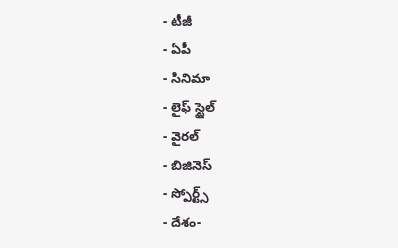- టీజీ
- ఏపీ
- సినిమా
- లైఫ్ స్టైల్
- వైరల్
- బిజినెస్
- స్పోర్ట్స్
- దేశం-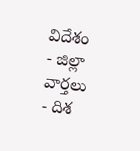విదేశం
- జిల్లా వార్తలు
- దిశ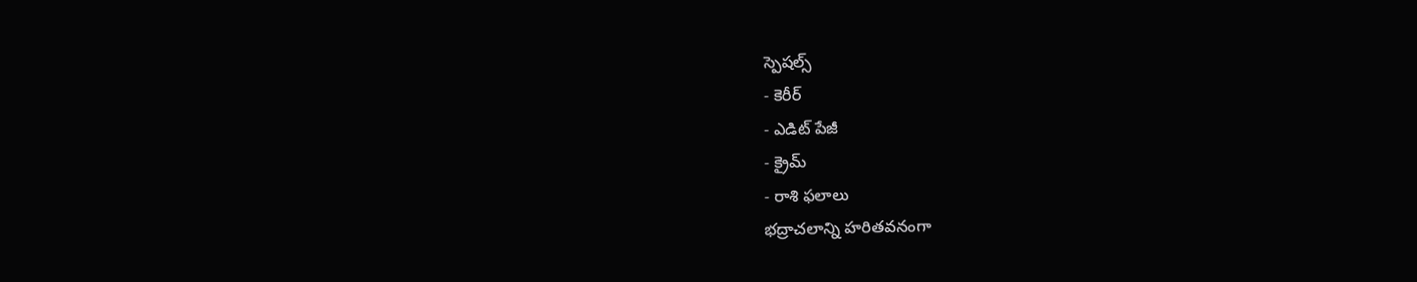స్పెషల్స్
- కెరీర్
- ఎడిట్ పేజీ
- క్రైమ్
- రాశి ఫలాలు
భద్రాచలాన్ని హరితవనంగా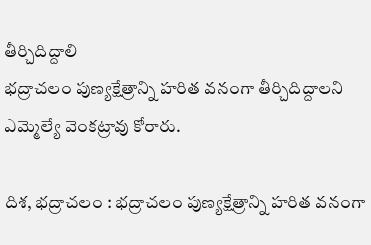తీర్చిదిద్దాలి
భద్రాచలం పుణ్యక్షేత్రాన్ని హరిత వనంగా తీర్చిదిద్దాలని ఎమ్మెల్యే వెంకట్రావు కోరారు.

దిశ, భద్రాచలం : భద్రాచలం పుణ్యక్షేత్రాన్ని హరిత వనంగా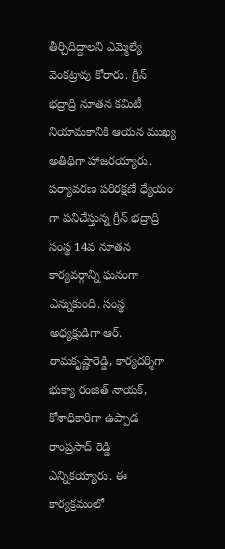తీర్చిదిద్దాలని ఎమ్మెల్యే వెంకట్రావు కోరారు. గ్రీన్ భద్రాద్రి నూతన కమిటీ నియామకానికి ఆయన ముఖ్య అతిథిగా హాజరయ్యారు. పర్యావరణ పరిరక్షణే ధ్యేయం గా పనిచేస్తున్న గ్రీన్ భద్రాద్రి సంస్థ 14వ నూతన కార్యవర్గాన్ని ఘనంగా ఎన్నుకుంది. సంస్థ అధ్యక్షుడిగా ఆర్. రామకృష్ణారెడ్డి, కార్యదర్శిగా భుక్యా రంజిత్ నాయక్, కోశాధికారిగా ఉప్పాడ రాంప్రసాద్ రెడ్డి ఎన్నికయ్యారు. ఈ కార్యక్రమంలో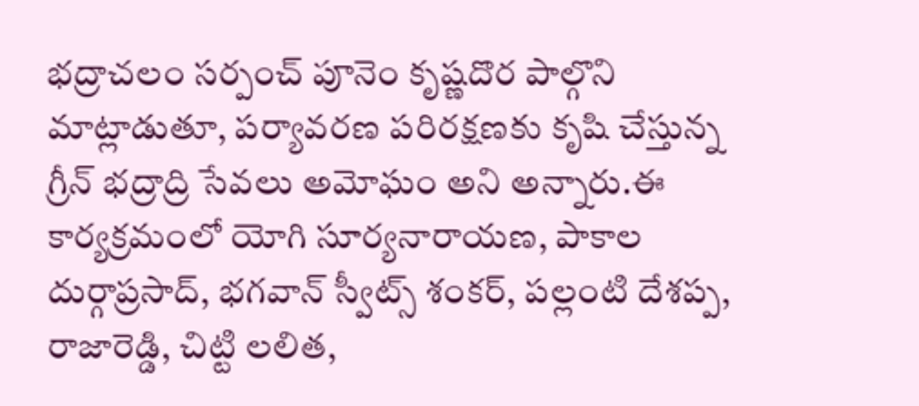భద్రాచలం సర్పంచ్ పూనెం కృష్ణదొర పాల్గొని మాట్లాడుతూ, పర్యావరణ పరిరక్షణకు కృషి చేస్తున్న గ్రీన్ భద్రాద్రి సేవలు అమోఘం అని అన్నారు.ఈ కార్యక్రమంలో యోగి సూర్యనారాయణ, పాకాల దుర్గాప్రసాద్, భగవాన్ స్వీట్స్ శంకర్, పల్లంటి దేశప్ప, రాజారెడ్డి, చిట్టి లలిత,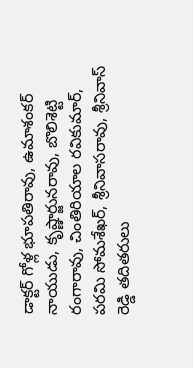డాక్టర్ గోళ్ల భూపతిరావు, ఉమాశంకర్ నాయుడు, కృష్ణార్జునరావు, బొలిశెట్టి రంగారావు, చింతిరియాల రవికుమార్, పరమి సోమశేఖర్, శ్రీనివాసరావు, శ్రీనివాస్ రెడ్డి తదితరులు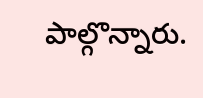పాల్గొన్నారు.